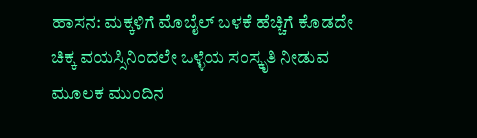ಹಾಸನ: ಮಕ್ಕಳಿಗೆ ಮೊಬೈಲ್ ಬಳಕೆ ಹೆಚ್ಚಿಗೆ ಕೊಡದೇ ಚಿಕ್ಕ ವಯಸ್ಸಿನಿಂದಲೇ ಒಳ್ಳೆಯ ಸಂಸ್ಕೃತಿ ನೀಡುವ ಮೂಲಕ ಮುಂದಿನ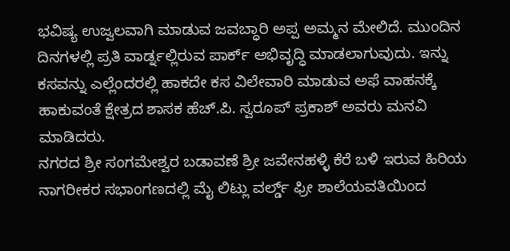ಭವಿಷ್ಯ ಉಜ್ವಲವಾಗಿ ಮಾಡುವ ಜವಬ್ಧಾರಿ ಅಪ್ಪ ಅಮ್ಮನ ಮೇಲಿದೆ. ಮುಂದಿನ ದಿನಗಳಲ್ಲಿ ಪ್ರತಿ ವಾರ್ಡ್ನಲ್ಲಿರುವ ಪಾರ್ಕ್ ಅಭಿವೃದ್ಧಿ ಮಾಡಲಾಗುವುದು. ಇನ್ನು ಕಸವನ್ನು ಎಲ್ಲೆಂದರಲ್ಲಿ ಹಾಕದೇ ಕಸ ವಿಲೇವಾರಿ ಮಾಡುವ ಅಫೆ ವಾಹನಕ್ಕೆ ಹಾಕುವಂತೆ ಕ್ಷೇತ್ರದ ಶಾಸಕ ಹೆಚ್.ಪಿ. ಸ್ವರೂಪ್ ಪ್ರಕಾಶ್ ಅವರು ಮನವಿ ಮಾಡಿದರು.
ನಗರದ ಶ್ರೀ ಸಂಗಮೇಶ್ವರ ಬಡಾವಣೆ ಶ್ರೀ ಜವೇನಹಳ್ಳಿ ಕೆರೆ ಬಳಿ ಇರುವ ಹಿರಿಯ ನಾಗರೀಕರ ಸಭಾಂಗಣದಲ್ಲಿ ಮೈ ಲಿಟ್ಲು ವರ್ಲ್ಡ್ ಫ್ರೀ ಶಾಲೆಯವತಿಯಿಂದ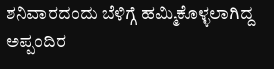ಶನಿವಾರದಂದು ಬೆಳಿಗ್ಗೆ ಹಮ್ಮಿಕೊಳ್ಳಲಾಗಿದ್ದ ಅಪ್ಪಂದಿರ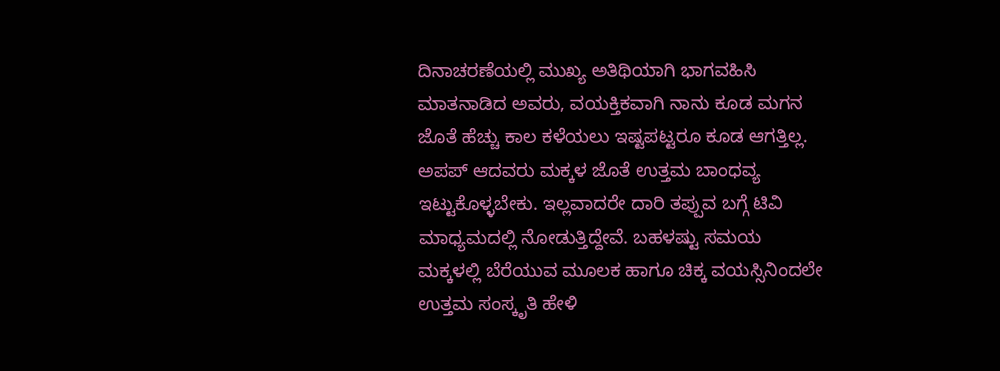ದಿನಾಚರಣೆಯಲ್ಲಿ ಮುಖ್ಯ ಅತಿಥಿಯಾಗಿ ಭಾಗವಹಿಸಿ ಮಾತನಾಡಿದ ಅವರು, ವಯಕ್ತಿಕವಾಗಿ ನಾನು ಕೂಡ ಮಗನ ಜೊತೆ ಹೆಚ್ಚು ಕಾಲ ಕಳೆಯಲು ಇಷ್ಟಪಟ್ಟರೂ ಕೂಡ ಆಗತ್ತಿಲ್ಲ. ಅಪಪ್ ಆದವರು ಮಕ್ಕಳ ಜೊತೆ ಉತ್ತಮ ಬಾಂಧವ್ಯ ಇಟ್ಟುಕೊಳ್ಳಬೇಕು. ಇಲ್ಲವಾದರೇ ದಾರಿ ತಪ್ಪುವ ಬಗ್ಗೆ ಟಿವಿ ಮಾಧ್ಯಮದಲ್ಲಿ ನೋಡುತ್ತಿದ್ದೇವೆ. ಬಹಳಷ್ಟು ಸಮಯ ಮಕ್ಕಳಲ್ಲಿ ಬೆರೆಯುವ ಮೂಲಕ ಹಾಗೂ ಚಿಕ್ಕ ವಯಸ್ಸಿನಿಂದಲೇ ಉತ್ತಮ ಸಂಸ್ಕೃತಿ ಹೇಳಿ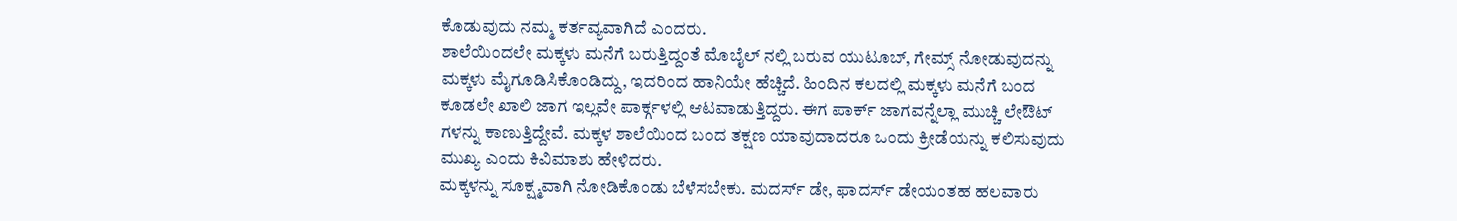ಕೊಡುವುದು ನಮ್ಮ ಕರ್ತವ್ಯವಾಗಿದೆ ಎಂದರು.
ಶಾಲೆಯಿಂದಲೇ ಮಕ್ಕಳು ಮನೆಗೆ ಬರುತ್ತಿದ್ದಂತೆ ಮೊಬೈಲ್ ನಲ್ಲಿ ಬರುವ ಯುಟೂಬ್, ಗೇಮ್ಸ್ ನೋಡುವುದನ್ನು ಮಕ್ಕಳು ಮೈಗೂಡಿಸಿಕೊಂಡಿದ್ದು, ಇದರಿಂದ ಹಾನಿಯೇ ಹೆಚ್ಚಿದೆ. ಹಿಂದಿನ ಕಲದಲ್ಲಿ ಮಕ್ಕಳು ಮನೆಗೆ ಬಂದ ಕೂಡಲೇ ಖಾಲಿ ಜಾಗ ಇಲ್ಲವೇ ಪಾರ್ಕ್ಗಳಲ್ಲಿ ಆಟವಾಡುತ್ತಿದ್ದರು. ಈಗ ಪಾರ್ಕ್ ಜಾಗವನ್ನೆಲ್ಲಾ ಮುಚ್ಚಿ ಲೇಔಟ್ ಗಳನ್ನು ಕಾಣುತ್ತಿದ್ದೇವೆ. ಮಕ್ಕಳ ಶಾಲೆಯಿಂದ ಬಂದ ತಕ್ಷಣ ಯಾವುದಾದರೂ ಒಂದು ಕ್ರೀಡೆಯನ್ನು ಕಲಿಸುವುದು ಮುಖ್ಯ ಎಂದು ಕಿವಿಮಾಶು ಹೇಳಿದರು.
ಮಕ್ಕಳನ್ನು ಸೂಕ್ಷ್ಮವಾಗಿ ನೋಡಿಕೊಂಡು ಬೆಳೆಸಬೇಕು. ಮದರ್ಸ್ ಡೇ, ಫಾದರ್ಸ್ ಡೇಯಂತಹ ಹಲವಾರು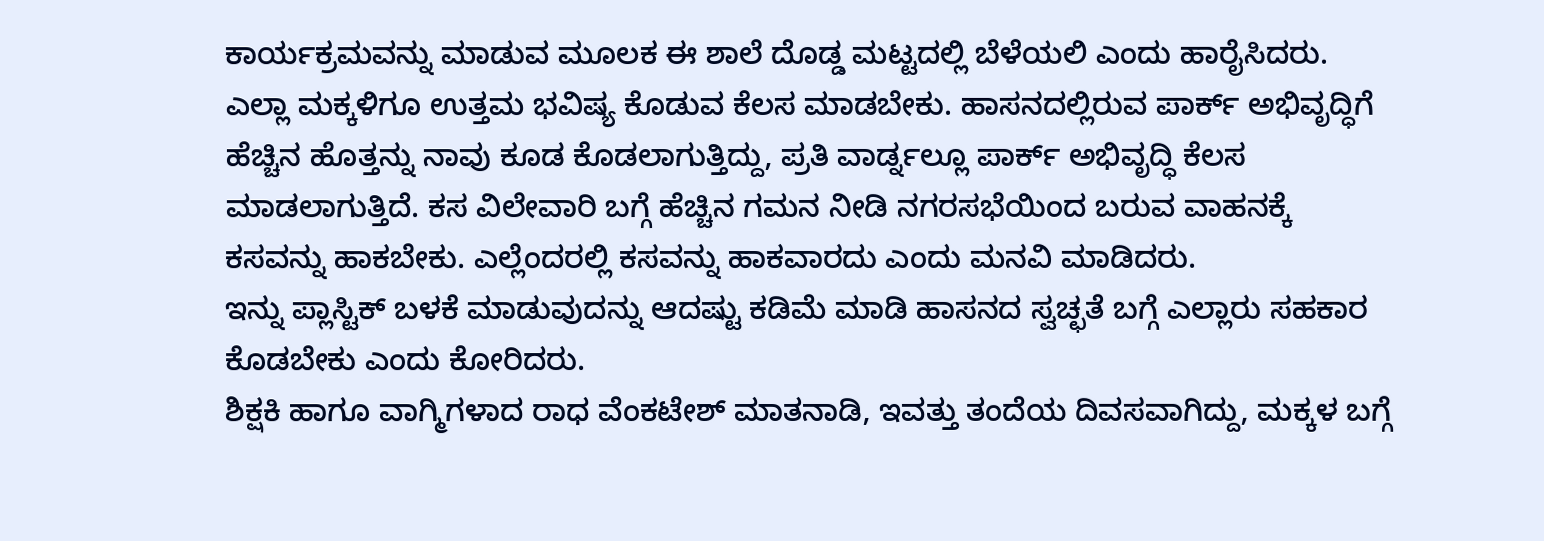ಕಾರ್ಯಕ್ರಮವನ್ನು ಮಾಡುವ ಮೂಲಕ ಈ ಶಾಲೆ ದೊಡ್ಡ ಮಟ್ಟದಲ್ಲಿ ಬೆಳೆಯಲಿ ಎಂದು ಹಾರೈಸಿದರು.
ಎಲ್ಲಾ ಮಕ್ಕಳಿಗೂ ಉತ್ತಮ ಭವಿಷ್ಯ ಕೊಡುವ ಕೆಲಸ ಮಾಡಬೇಕು. ಹಾಸನದಲ್ಲಿರುವ ಪಾರ್ಕ್ ಅಭಿವೃದ್ಧಿಗೆ ಹೆಚ್ಚಿನ ಹೊತ್ತನ್ನು ನಾವು ಕೂಡ ಕೊಡಲಾಗುತ್ತಿದ್ದು, ಪ್ರತಿ ವಾರ್ಡ್ನಲ್ಲೂ ಪಾರ್ಕ್ ಅಭಿವೃದ್ಧಿ ಕೆಲಸ ಮಾಡಲಾಗುತ್ತಿದೆ. ಕಸ ವಿಲೇವಾರಿ ಬಗ್ಗೆ ಹೆಚ್ಚಿನ ಗಮನ ನೀಡಿ ನಗರಸಭೆಯಿಂದ ಬರುವ ವಾಹನಕ್ಕೆ ಕಸವನ್ನು ಹಾಕಬೇಕು. ಎಲ್ಲೆಂದರಲ್ಲಿ ಕಸವನ್ನು ಹಾಕವಾರದು ಎಂದು ಮನವಿ ಮಾಡಿದರು.
ಇನ್ನು ಪ್ಲಾಸ್ಟಿಕ್ ಬಳಕೆ ಮಾಡುವುದನ್ನು ಆದಷ್ಟು ಕಡಿಮೆ ಮಾಡಿ ಹಾಸನದ ಸ್ವಚ್ಛತೆ ಬಗ್ಗೆ ಎಲ್ಲಾರು ಸಹಕಾರ ಕೊಡಬೇಕು ಎಂದು ಕೋರಿದರು.
ಶಿಕ್ಷಕಿ ಹಾಗೂ ವಾಗ್ಮಿಗಳಾದ ರಾಧ ವೆಂಕಟೇಶ್ ಮಾತನಾಡಿ, ಇವತ್ತು ತಂದೆಯ ದಿವಸವಾಗಿದ್ದು, ಮಕ್ಕಳ ಬಗ್ಗೆ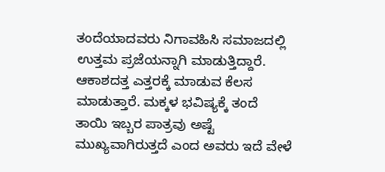ತಂದೆಯಾದವರು ನಿಗಾವಹಿಸಿ ಸಮಾಜದಲ್ಲಿ ಉತ್ತಮ ಪ್ರಜೆಯನ್ನಾಗಿ ಮಾಡುತ್ತಿದ್ದಾರೆ. ಆಕಾಶದತ್ತ ಎತ್ತರಕ್ಕೆ ಮಾಡುವ ಕೆಲಸ ಮಾಡುತ್ತಾರೆ. ಮಕ್ಕಳ ಭವಿಷ್ಯಕ್ಕೆ ತಂದೆ ತಾಯಿ ಇಬ್ಬರ ಪಾತ್ರವು ಅಷ್ಟೆ ಮುಖ್ಯವಾಗಿರುತ್ತದೆ ಎಂದ ಅವರು ಇದೆ ವೇಳೆ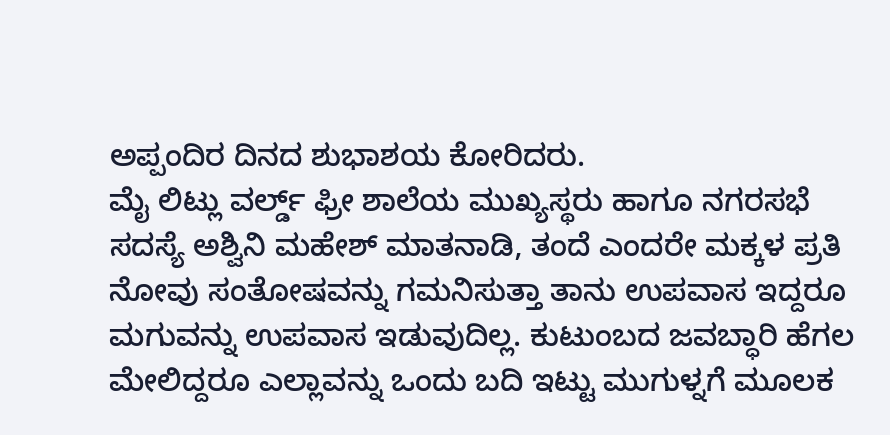ಅಪ್ಪಂದಿರ ದಿನದ ಶುಭಾಶಯ ಕೋರಿದರು.
ಮೈ ಲಿಟ್ಲು ವರ್ಲ್ಡ್ ಫ್ರೀ ಶಾಲೆಯ ಮುಖ್ಯಸ್ಥರು ಹಾಗೂ ನಗರಸಭೆ ಸದಸ್ಯೆ ಅಶ್ವಿನಿ ಮಹೇಶ್ ಮಾತನಾಡಿ, ತಂದೆ ಎಂದರೇ ಮಕ್ಕಳ ಪ್ರತಿ ನೋವು ಸಂತೋಷವನ್ನು ಗಮನಿಸುತ್ತಾ ತಾನು ಉಪವಾಸ ಇದ್ದರೂ ಮಗುವನ್ನು ಉಪವಾಸ ಇಡುವುದಿಲ್ಲ. ಕುಟುಂಬದ ಜವಬ್ಧಾರಿ ಹೆಗಲ ಮೇಲಿದ್ದರೂ ಎಲ್ಲಾವನ್ನು ಒಂದು ಬದಿ ಇಟ್ಟು ಮುಗುಳ್ನಗೆ ಮೂಲಕ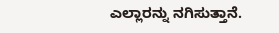ಎಲ್ಲಾರನ್ನು ನಗಿಸುತ್ತಾನೆ.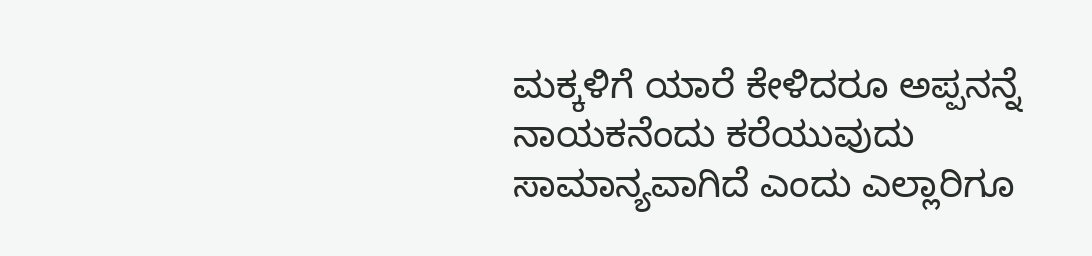ಮಕ್ಕಳಿಗೆ ಯಾರೆ ಕೇಳಿದರೂ ಅಪ್ಪನನ್ನೆ ನಾಯಕನೆಂದು ಕರೆಯುವುದು ಸಾಮಾನ್ಯವಾಗಿದೆ ಎಂದು ಎಲ್ಲಾರಿಗೂ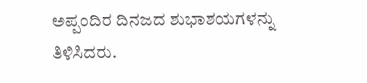ಅಪ್ಪಂದಿರ ದಿನಜದ ಶುಭಾಶಯಗಳನ್ನು ತಿಳಿಸಿದರು.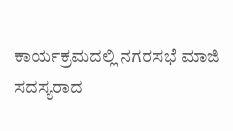ಕಾರ್ಯಕ್ರಮದಲ್ಲಿ ನಗರಸಭೆ ಮಾಜಿ ಸದಸ್ಯರಾದ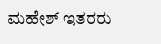ಮಹೇಶ್ ಇತರರು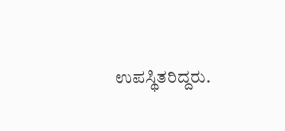ಉಪಸ್ಥಿತರಿದ್ದರು.